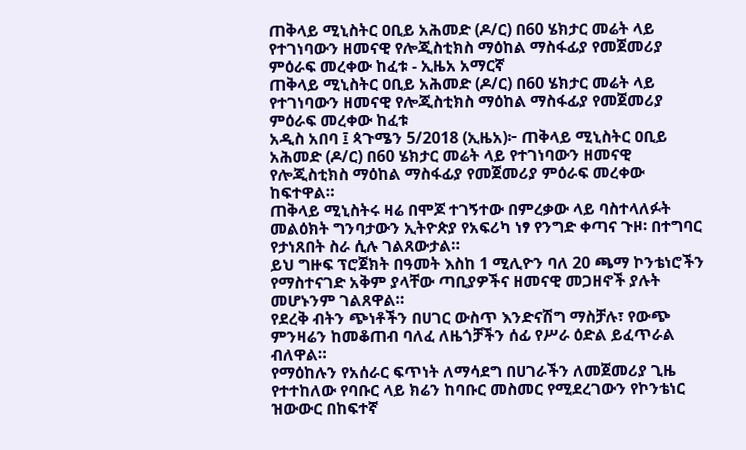ጠቅላይ ሚኒስትር ዐቢይ አሕመድ (ዶ/ር) በ60 ሄክታር መሬት ላይ የተገነባውን ዘመናዊ የሎጂስቲክስ ማዕከል ማስፋፊያ የመጀመሪያ ምዕራፍ መረቀው ከፈቱ - ኢዜአ አማርኛ
ጠቅላይ ሚኒስትር ዐቢይ አሕመድ (ዶ/ር) በ60 ሄክታር መሬት ላይ የተገነባውን ዘመናዊ የሎጂስቲክስ ማዕከል ማስፋፊያ የመጀመሪያ ምዕራፍ መረቀው ከፈቱ
አዲስ አበባ ፤ ጳጉሜን 5/2018 (ኢዜአ)፦ ጠቅላይ ሚኒስትር ዐቢይ አሕመድ (ዶ/ር) በ60 ሄክታር መሬት ላይ የተገነባውን ዘመናዊ የሎጂስቲክስ ማዕከል ማስፋፊያ የመጀመሪያ ምዕራፍ መረቀው ከፍተዋል።
ጠቅላይ ሚኒስትሩ ዛሬ በሞጆ ተገኝተው በምረቃው ላይ ባስተላለፉት መልዕክት ግንባታውን ኢትዮጵያ የአፍሪካ ነፃ የንግድ ቀጣና ጉዞ፡ በተግባር የታነጸበት ስራ ሲሉ ገልጸውታል።
ይህ ግዙፍ ፕሮጀክት በዓመት እስከ 1 ሚሊዮን ባለ 20 ጫማ ኮንቴነሮችን የማስተናገድ አቅም ያላቸው ጣቢያዎችና ዘመናዊ መጋዘኖች ያሉት መሆኑንም ገልጸዋል።
የደረቅ ብትን ጭነቶችን በሀገር ውስጥ እንድናሽግ ማስቻሉ፣ የውጭ ምንዛሬን ከመቆጠብ ባለፈ ለዜጎቻችን ሰፊ የሥራ ዕድል ይፈጥራል ብለዋል።
የማዕከሉን የአሰራር ፍጥነት ለማሳደግ በሀገራችን ለመጀመሪያ ጊዜ የተተከለው የባቡር ላይ ክሬን ከባቡር መስመር የሚደረገውን የኮንቴነር ዝውውር በከፍተኛ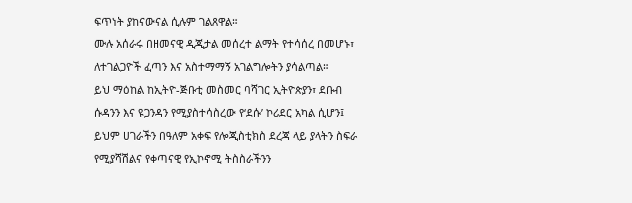ፍጥነት ያከናውናል ሲሉም ገልጸዋል።
ሙሉ አሰራሩ በዘመናዊ ዲጂታል መሰረተ ልማት የተሳሰረ በመሆኑ፣ ለተገልጋዮች ፈጣን እና አስተማማኝ አገልግሎትን ያሳልጣል።
ይህ ማዕከል ከኢትዮ-ጅቡቲ መስመር ባሻገር ኢትዮጵያን፣ ደቡብ ሱዳንን እና ዩጋንዳን የሚያስተሳስረው የ‘ደሱ’ ኮሪደር አካል ሲሆን፤ ይህም ሀገራችን በዓለም አቀፍ የሎጂስቲክስ ደረጃ ላይ ያላትን ስፍራ የሚያሻሽልና የቀጣናዊ የኢኮኖሚ ትስስራችንን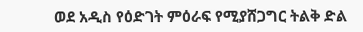ወደ አዲስ የዕድገት ምዕራፍ የሚያሸጋግር ትልቅ ድል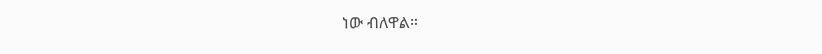ነው ብለዋል።